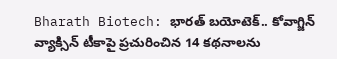Bharath Biotech: భారత్ బయోటెక్.. కోవాగ్జిన్ వ్యాక్సిన్ టీకాపై ప్రచురించిన 14 కథనాలను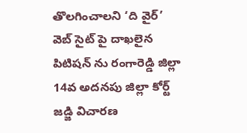తొలగించాలని ‘ది వైర్’ వెబ్ సైట్ పై దాఖలైన పిటిషన్ ను రంగారెడ్డి జిల్లా 14వ అదనపు జిల్లా కోర్ట్ జడ్జి విచారణ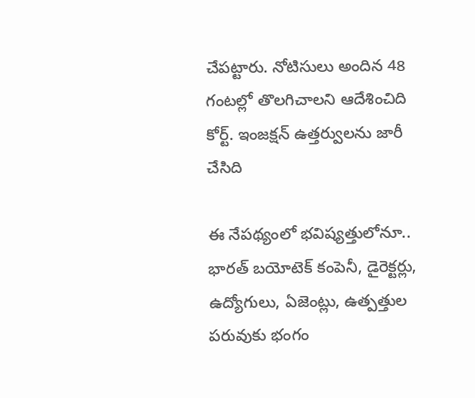చేపట్టారు. నోటిసులు అందిన 48 గంటల్లో తొలగిచాలని ఆదేశించిది కోర్ట్. ఇంజక్షన్ ఉత్తర్వులను జారీ చేసిది

ఈ నేపథ్యంలో భవిష్యత్తులోనూ.. భారత్ బయోటెక్ కంపెనీ, డైరెక్టర్లు, ఉద్యోగులు, ఏజెంట్లు, ఉత్పత్తుల పరువుకు భంగం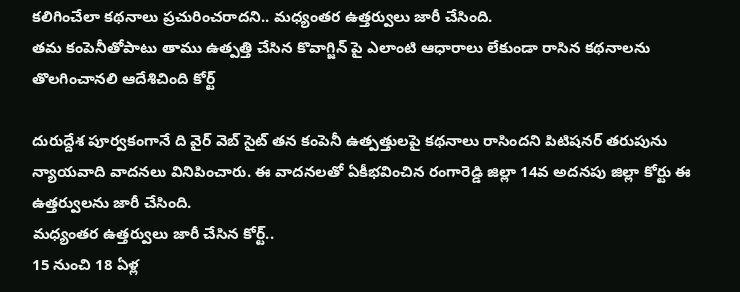కలిగించేలా కథనాలు ప్రచురించరాదని.. మధ్యంతర ఉత్తర్వులు జారీ చేసింది.
తమ కంపెనీతోపాటు తాము ఉత్పత్తి చేసిన కొవాగ్జిన్ పై ఎలాంటి ఆధారాలు లేకుండా రాసిన కథనాలను తొలగించానలి ఆదేశిచింది కోర్ట్

దురుద్దేశ పూర్వకంగానే ది వైర్ వెబ్ సైట్ తన కంపెనీ ఉత్పత్తులపై కథనాలు రాసిందని పిటిషనర్ తరుపును న్యాయవాది వాదనలు వినిపించారు. ఈ వాదనలతో ఏకీభవించిన రంగారెడ్డి జిల్లా 14వ అదనపు జిల్లా కోర్టు ఈ ఉత్తర్వులను జారీ చేసింది.
మధ్యంతర ఉత్తర్వులు జారీ చేసిన కోర్ట్..
15 నుంచి 18 ఏళ్ల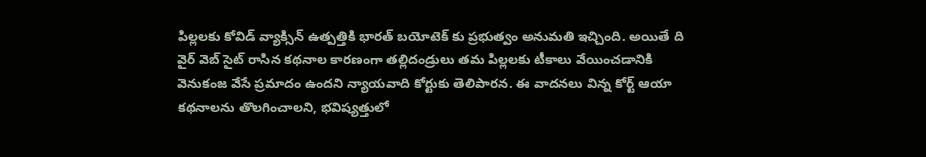పిల్లలకు కోవిడ్ వ్యాక్సిన్ ఉత్పత్తికి భారత్ బయోటెక్ కు ప్రభుత్వం అనుమతి ఇచ్చింది. అయితే ది వైర్ వెబ్ సైట్ రాసిన కథనాల కారణంగా తల్లిదండ్రులు తమ పిల్లలకు టీకాలు వేయించడానికి వెనుకంజ వేసే ప్రమాదం ఉందని న్యాయవాది కోర్టుకు తెలిపారన. ఈ వాదనలు విన్న కోర్ట్ ఆయా కథనాలను తొలగించాలని, భవిష్యత్తులో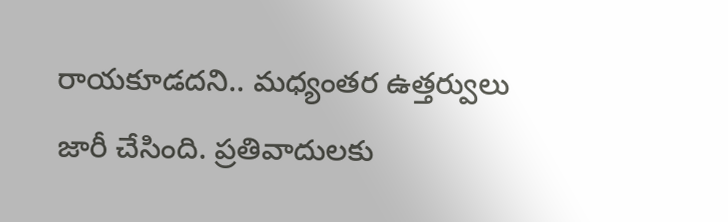రాయకూడదని.. మధ్యంతర ఉత్తర్వులు జారీ చేసింది. ప్రతివాదులకు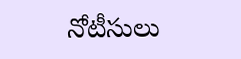నోటీసులు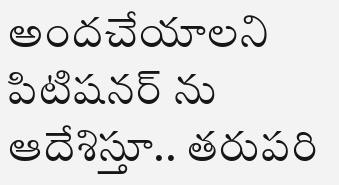అందచేయాలని పిటిషనర్ ను ఆదేశిస్తూ.. తరుపరి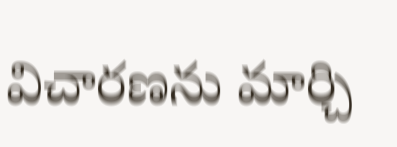విచారణను మార్చి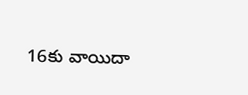16కు వాయిదా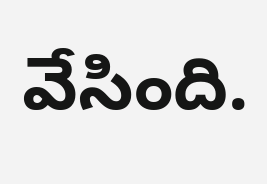వేసింది.